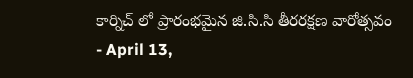కార్నిచ్ లో ప్రారంభమైన జి.సి.సి తీరరక్షణ వారోత్సవం
- April 13,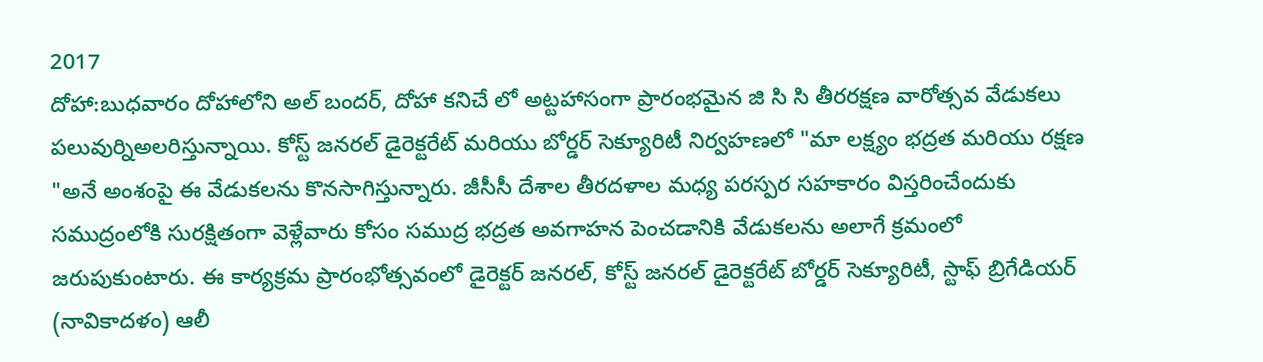2017
దోహా:బుధవారం దోహాలోని అల్ బందర్, దోహా కనిచే లో అట్టహాసంగా ప్రారంభమైన జి సి సి తీరరక్షణ వారోత్సవ వేడుకలు పలువుర్నిఅలరిస్తున్నాయి. కోస్ట్ జనరల్ డైరెక్టరేట్ మరియు బోర్డర్ సెక్యూరిటీ నిర్వహణలో "మా లక్ష్యం భద్రత మరియు రక్షణ "అనే అంశంపై ఈ వేడుకలను కొనసాగిస్తున్నారు. జీసీసీ దేశాల తీరదళాల మధ్య పరస్పర సహకారం విస్తరించేందుకు సముద్రంలోకి సురక్షితంగా వెళ్లేవారు కోసం సముద్ర భద్రత అవగాహన పెంచడానికి వేడుకలను అలాగే క్రమంలో జరుపుకుంటారు. ఈ కార్యక్రమ ప్రారంభోత్సవంలో డైరెక్టర్ జనరల్, కోస్ట్ జనరల్ డైరెక్టరేట్ బోర్డర్ సెక్యూరిటీ, స్టాఫ్ బ్రిగేడియర్ (నావికాదళం) ఆలీ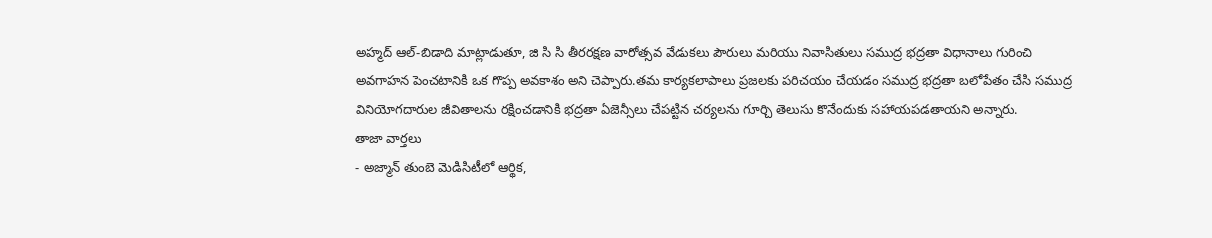అహ్మద్ ఆల్-బిడాది మాట్లాడుతూ, జి సి సి తీరరక్షణ వారోత్సవ వేడుకలు పౌరులు మరియు నివాసితులు సముద్ర భద్రతా విధానాలు గురించి అవగాహన పెంచటానికి ఒక గొప్ప అవకాశం అని చెప్పారు.తమ కార్యకలాపాలు ప్రజలకు పరిచయం చేయడం సముద్ర భద్రతా బలోపేతం చేసి సముద్ర వినియోగదారుల జీవితాలను రక్షించడానికి భద్రతా ఏజెన్సీలు చేపట్టిన చర్యలను గూర్చి తెలుసు కొనేందుకు సహాయపడతాయని అన్నారు.
తాజా వార్తలు
- అజ్మాన్ తుంబె మెడిసిటీలో ఆర్థిక,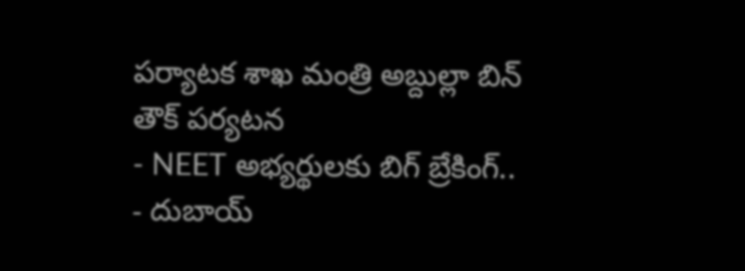పర్యాటక శాఖ మంత్రి అబ్దుల్లా బిన్ తౌక్ పర్యటన
- NEET అభ్యర్థులకు బిగ్ బ్రేకింగ్..
- దుబాయ్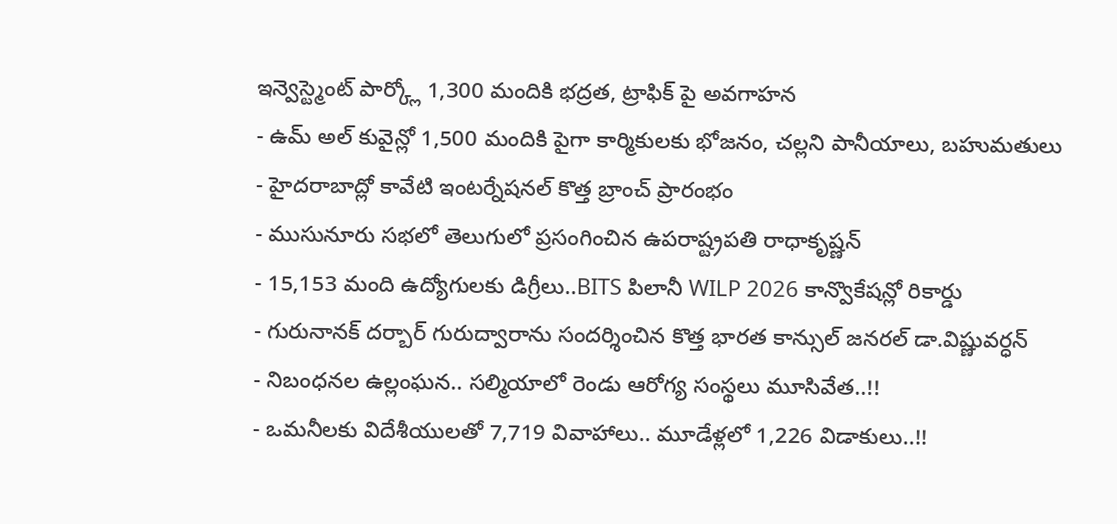ఇన్వెస్ట్మెంట్ పార్క్లో 1,300 మందికి భద్రత, ట్రాఫిక్ పై అవగాహన
- ఉమ్ అల్ కువైన్లో 1,500 మందికి పైగా కార్మికులకు భోజనం, చల్లని పానీయాలు, బహుమతులు
- హైదరాబాద్లో కావేటి ఇంటర్నేషనల్ కొత్త బ్రాంచ్ ప్రారంభం
- ముసునూరు సభలో తెలుగులో ప్రసంగించిన ఉపరాష్ట్రపతి రాధాకృష్ణన్
- 15,153 మంది ఉద్యోగులకు డిగ్రీలు..BITS పిలానీ WILP 2026 కాన్వొకేషన్లో రికార్డు
- గురునానక్ దర్బార్ గురుద్వారాను సందర్శించిన కొత్త భారత కాన్సుల్ జనరల్ డా.విష్ణువర్ధన్
- నిబంధనల ఉల్లంఘన.. సల్మియాలో రెండు ఆరోగ్య సంస్థలు మూసివేత..!!
- ఒమనీలకు విదేశీయులతో 7,719 వివాహాలు.. మూడేళ్లలో 1,226 విడాకులు..!!